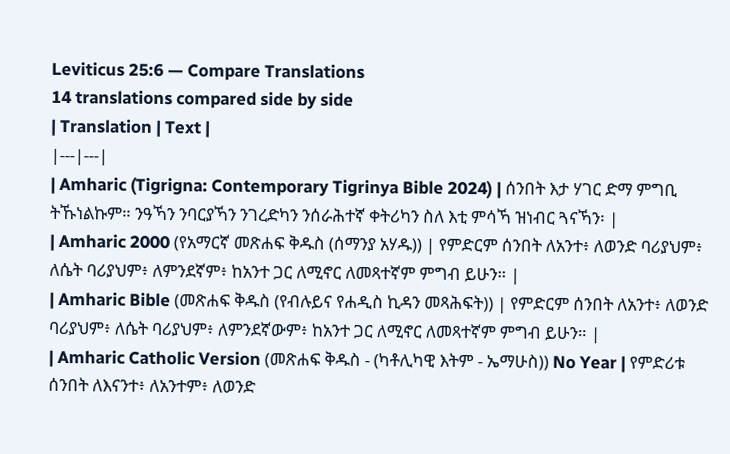Leviticus 25:6 — Compare Translations
14 translations compared side by side
| Translation | Text |
|---|---|
| Amharic (Tigrigna: Contemporary Tigrinya Bible 2024) | ሰንበት እታ ሃገር ድማ ምግቢ ትኹነልኩም። ንዓኻን ንባርያኻን ንገረድካን ንሰራሕተኛ ቀትሪካን ስለ እቲ ምሳኻ ዝነብር ጓናኻን፡ |
| Amharic 2000 (የአማርኛ መጽሐፍ ቅዱስ (ሰማንያ አሃዱ)) | የምድርም ሰንበት ለአንተ፥ ለወንድ ባሪያህም፥ ለሴት ባሪያህም፥ ለምንደኛም፥ ከአንተ ጋር ለሚኖር ለመጻተኛም ምግብ ይሁን። |
| Amharic Bible (መጽሐፍ ቅዱስ (የብሉይና የሐዲስ ኪዳን መጻሕፍት)) | የምድርም ሰንበት ለአንተ፥ ለወንድ ባሪያህም፥ ለሴት ባሪያህም፥ ለምንደኛውም፥ ከአንተ ጋር ለሚኖር ለመጻተኛም ምግብ ይሁን። |
| Amharic Catholic Version (መጽሐፍ ቅዱስ - (ካቶሊካዊ እትም - ኤማሁስ)) No Year | የምድሪቱ ሰንበት ለእናንተ፥ ለአንተም፥ ለወንድ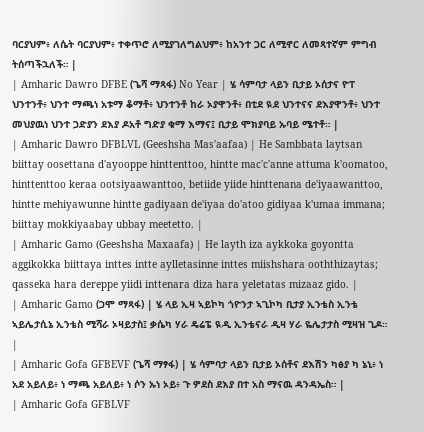ባርያህም፥ ለሴት ባርያህም፥ ተቀጥሮ ለሚያገለግልህም፥ ከአንተ ጋር ለሚኖር ለመጻተኛም ምግብ ትሰጣችኋለች። |
| Amharic Dawro DFBE (ጌሻ ማጻፋ) No Year | ሄ ሳምባታ ላይን ቢታይ ኦሰታና ዮፐ ህንተንቶ፥ ህንተ ማጫነ አቱማ ቆማቶ፥ ህንተንቶ ከራ ኦያዋንቶ፥ በቲደ ዪደ ህንተናና ደእያዋንቶ፥ ህንተ መህያዉነ ህንተ ጋድያን ደእያ ዶአቶ ግድያ ቁማ እማና፤ ቢታይ ሞክያባይ ኡባይ ሜተቶ። |
| Amharic Dawro DFBLVL (Geeshsha Mas'aafaa) | He Sambbata laytsan biittay oosettana d'ayooppe hinttenttoo, hintte mac'c'anne attuma k'oomatoo, hinttenttoo keraa ootsiyaawanttoo, betiide yiide hinttenana de'iyaawanttoo, hintte mehiyawunne hintte gadiyaan de'iyaa do'atoo gidiyaa k'umaa immana; biittay mokkiyaabay ubbay meetetto. |
| Amharic Gamo (Geeshsha Maxaafa) | He layth iza aykkoka goyontta aggikokka biittaya inttes intte aylletasinne inttes miishshara ooththizaytas; qasseka hara dereppe yiidi inttenara diza hara yeletatas mizaaz gido. |
| Amharic Gamo (ጋሞ ማጻፋ) | ሄ ላይ ኢዛ ኣይኮካ ጎዮንታ ኣጊኮካ ቢታያ ኢንቴስ ኢንቴ ኣይሌታሲኔ ኢንቴስ ሚሻራ ኦዛይታስ፤ ቃሴካ ሃራ ዴሬፔ ዪዲ ኢንቴናራ ዲዛ ሃራ ዬሌታታስ ሚዛዝ ጊዶ። |
| Amharic Gofa GFBEVF (ጌሻ ማፃፋ) | ሄ ሳምባታ ላይን ቢታይ ኦሰቶና ደእሽን ካፅያ ካ ኔኒ፥ ነ አደ አይለይ፥ ነ ማጫ አይለይ፥ ነ ሶን ኡነ ኦይ፥ ጉ ዎደስ ደእያ በተ አስ ማናዉ ዳንዳኤስ። |
| Amharic Gofa GFBLVF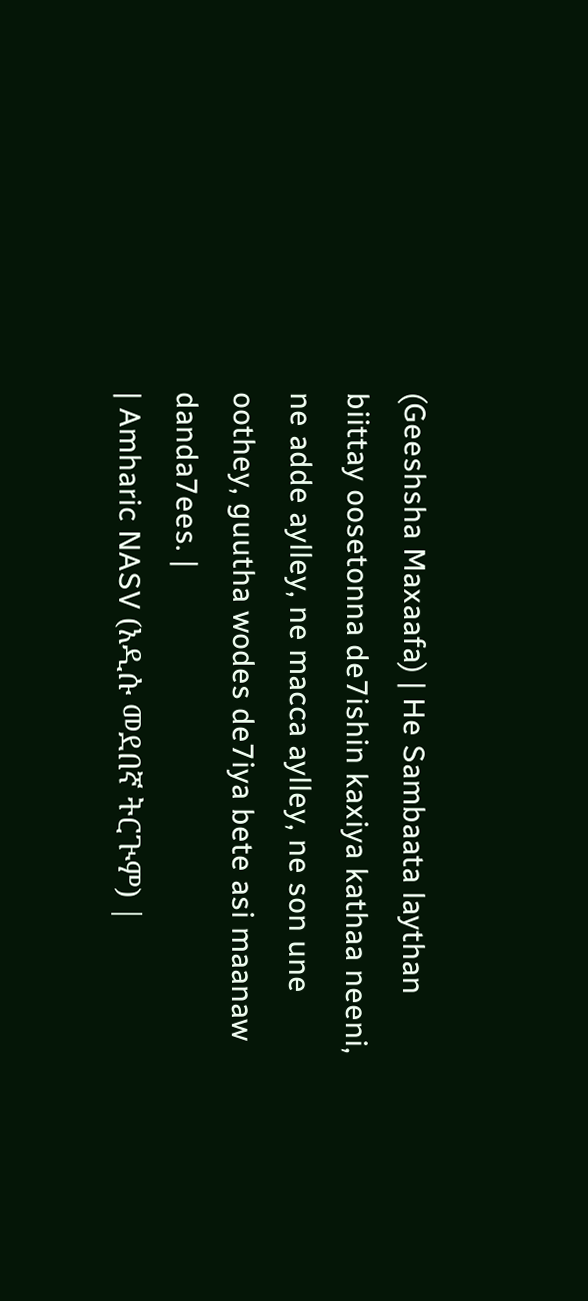(Geeshsha Maxaafa) | He Sambaata laythan biittay oosetonna de7ishin kaxiya kathaa neeni, ne adde aylley, ne macca aylley, ne son une oothey, guutha wodes de7iya bete asi maanaw danda7ees. |
| Amharic NASV (አዲሱ መደበኛ ትርጒም) |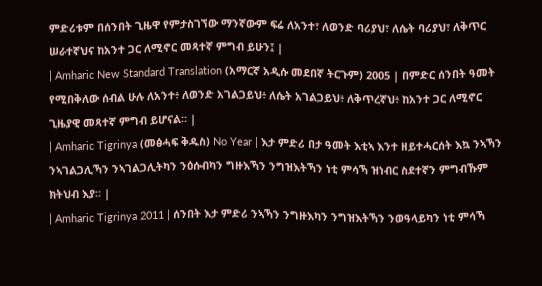ምድሪቱም በሰንበት ጊዜዋ የምታስገኘው ማንኛውም ፍሬ ለአንተ፣ ለወንድ ባሪያህ፣ ለሴት ባሪያህ፣ ለቅጥር ሠራተኛህና ከአንተ ጋር ለሚኖር መጻተኛ ምግብ ይሁን፤ |
| Amharic New Standard Translation (አማርኛ አዲሱ መደበኛ ትርጉም) 2005 | በምድር ሰንበት ዓመት የሚበቅለው ሰብል ሁሉ ለአንተ፥ ለወንድ አገልጋይህ፥ ለሴት አገልጋይህ፥ ለቅጥረኛህ፥ ከአንተ ጋር ለሚኖር ጊዜያዊ መጻተኛ ምግብ ይሆናል። |
| Amharic Tigrinya (መፅሓፍ ቅዱስ) No Year | እታ ምድሪ በታ ዓመት እቲኣ እንተ ዘይተሓርሰት እኳ ንኣኻን ንኣገልጋሊኻን ንኣገልጋሊትካን ንዕሱብካን ግዙእኻን ንግዝእትኻን ነቲ ምሳኻ ዝነብር ስደተኛን ምግብኹም ክትህብ እያ። |
| Amharic Tigrinya 2011 | ሰንበት እታ ምድሪ ንኣኻን ንግዙእካን ንግዝእትኻን ንወዓላይካን ነቲ ምሳኻ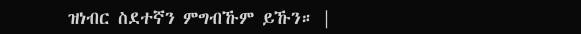ዝነብር ስደተኛን ምግብኹም ይኹን። |